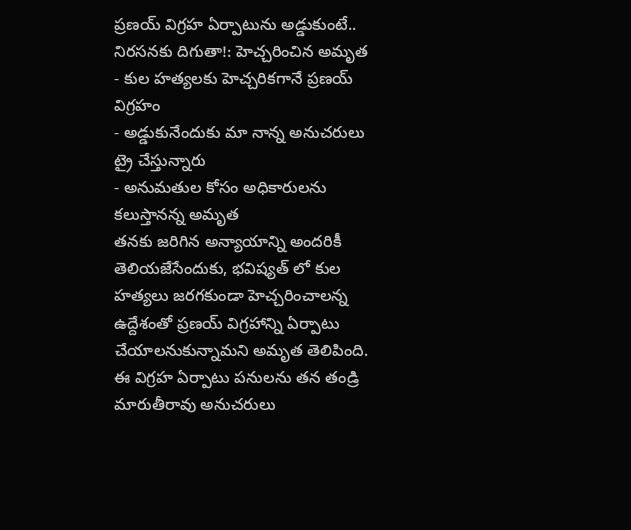ప్రణయ్ విగ్రహ ఏర్పాటును అడ్డుకుంటే.. నిరసనకు దిగుతా!: హెచ్చరించిన అమృత
- కుల హత్యలకు హెచ్చరికగానే ప్రణయ్ విగ్రహం
- అడ్డుకునేందుకు మా నాన్న అనుచరులు ట్రై చేస్తున్నారు
- అనుమతుల కోసం అధికారులను కలుస్తానన్న అమృత
తనకు జరిగిన అన్యాయాన్ని అందరికీ తెలియజేసేందుకు, భవిష్యత్ లో కుల హత్యలు జరగకుండా హెచ్చరించాలన్న ఉద్దేశంతో ప్రణయ్ విగ్రహాన్ని ఏర్పాటు చేయాలనుకున్నామని అమృత తెలిపింది. ఈ విగ్రహ ఏర్పాటు పనులను తన తండ్రి మారుతీరావు అనుచరులు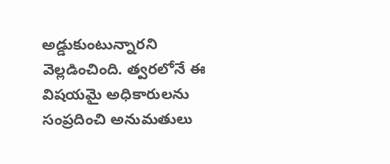అడ్డుకుంటున్నారని వెల్లడించింది. త్వరలోనే ఈ విషయమై అధికారులను సంప్రదించి అనుమతులు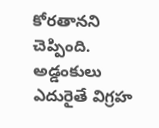కోరతానని చెప్పింది. అడ్డంకులు ఎదురైతే విగ్రహ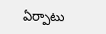ఏర్పాటు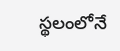స్థలంలోనే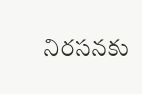నిరసనకు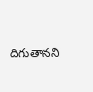దిగుతానని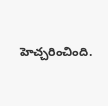హెచ్చరించింది.